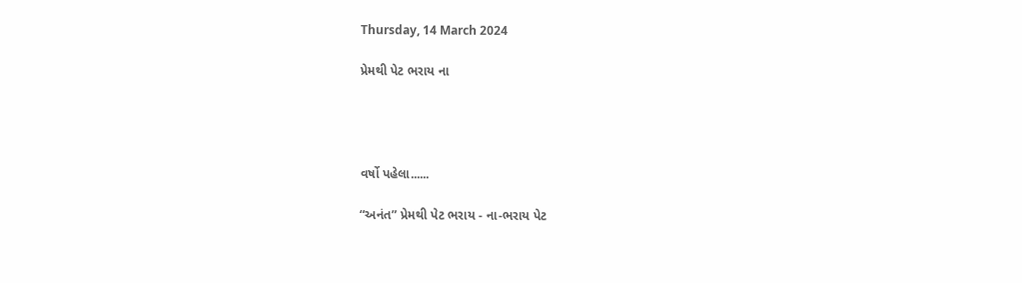Thursday, 14 March 2024

પ્રેમથી પેટ ભરાય ના




વર્ષો પહેલા......

“અનંત” પ્રેમથી પેટ ભરાય - ના-ભરાય પેટ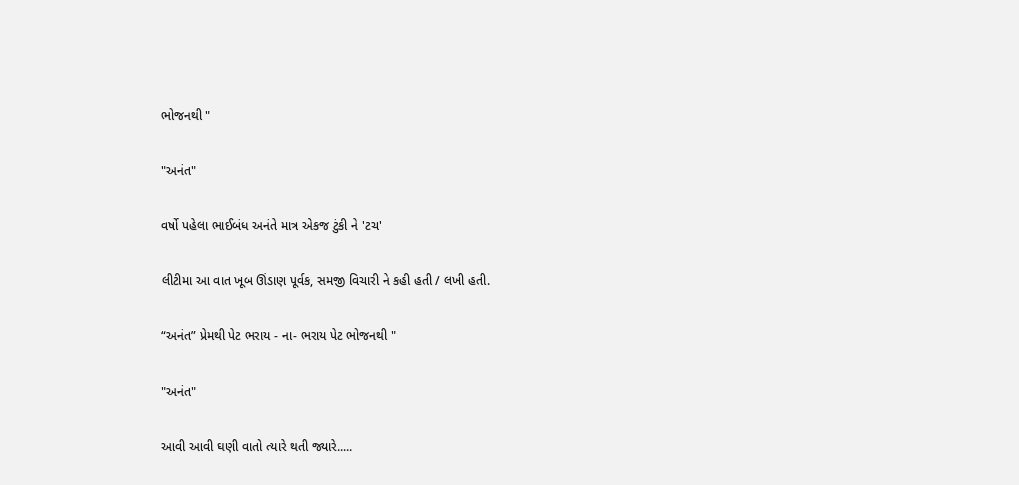ભોજનથી "

"અનંત"

વર્ષો પહેલા ભાઈબંધ અનંતે માત્ર એકજ ટુંકી ને 'ટચ'

લીટીમા આ વાત ખૂબ ઊંડાણ પૂર્વક, સમજી વિચારી ને કહી હતી / લખી હતી.

“અનંત” પ્રેમથી પેટ ભરાય - ના- ભરાય પેટ ભોજનથી "

"અનંત"

આવી આવી ઘણી વાતો ત્યારે થતી જ્યારે.....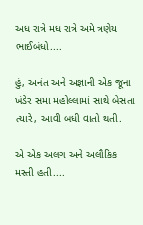અધ રાત્રે મધ રાત્રે અમે ત્રણેય ભાઈબંધો....

હું, અનંત અને અજ્ઞાની એક જૂના ખંડેર સમા મહોલ્લામાં સાથે બેસતા ત્યારે, આવી બધી વાતો થતી.

એ એક અલગ અને અલૌકિક મસ્તી હતી....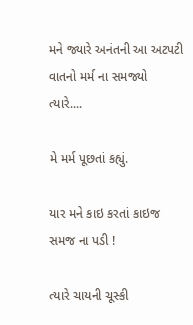મને જ્યારે અનંતની આ અટપટી વાતનો મર્મ ના સમજ્યો ત્યારે....

મે મર્મ પૂછતાં કહ્યું.

યાર મને કાઇ કરતાં કાઇજ સમજ ના પડી !

ત્યારે ચાયની ચૂસ્કી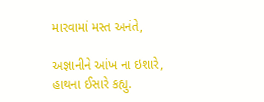મારવામાં મસ્ત અનંતે,

અજ્ઞાનીને આંખ ના ઇશારે, હાથના ઈસારે કહ્યુ.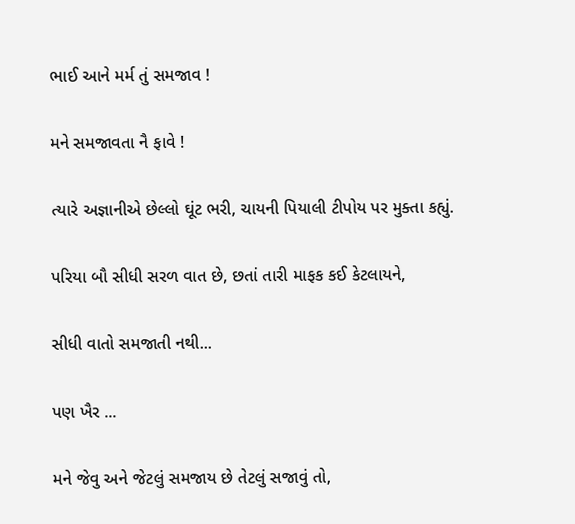ભાઈ આને મર્મ તું સમજાવ !

મને સમજાવતા નૈ ફાવે !

ત્યારે અજ્ઞાનીએ છેલ્લો ઘૂંટ ભરી, ચાયની પિયાલી ટીપોય પર મુક્તા કહ્યું.

પરિયા બૌ સીધી સરળ વાત છે, છતાં તારી માફક કઈ કેટલાયને,

સીધી વાતો સમજાતી નથી...

પણ ખૈર ...

મને જેવુ અને જેટલું સમજાય છે તેટલું સજાવું તો,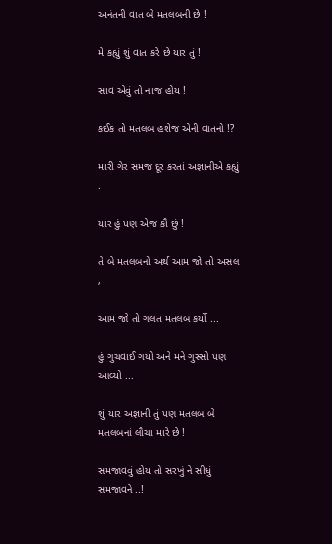અનંતની વાત બે મતલબની છે !

મે કહ્યું શું વાત કરે છે યાર તું !

સાવ એવું તો નાજ હોય !

કઈક તો મતલબ હશેજ એની વાતનો !?

મારી ગેર સમજ દૂર કરતાં અજ્ઞાનીએ કહ્યું .

યાર હું પણ એજ કૌ છું !

તે બે મતલબનો અર્થ આમ જો તો અસલ ,

આમ જો તો ગલત મતલબ કર્યો ...

હું ગુચવાઈ ગયો અને મને ગુસ્સો પણ આવ્યો ...

શું યાર અજ્ઞાની તું પણ મતલબ બે મતલબનાં લૌચા મારે છે !

સમજાવવું હોય તો સરખું ને સીધું સમજાવને ..!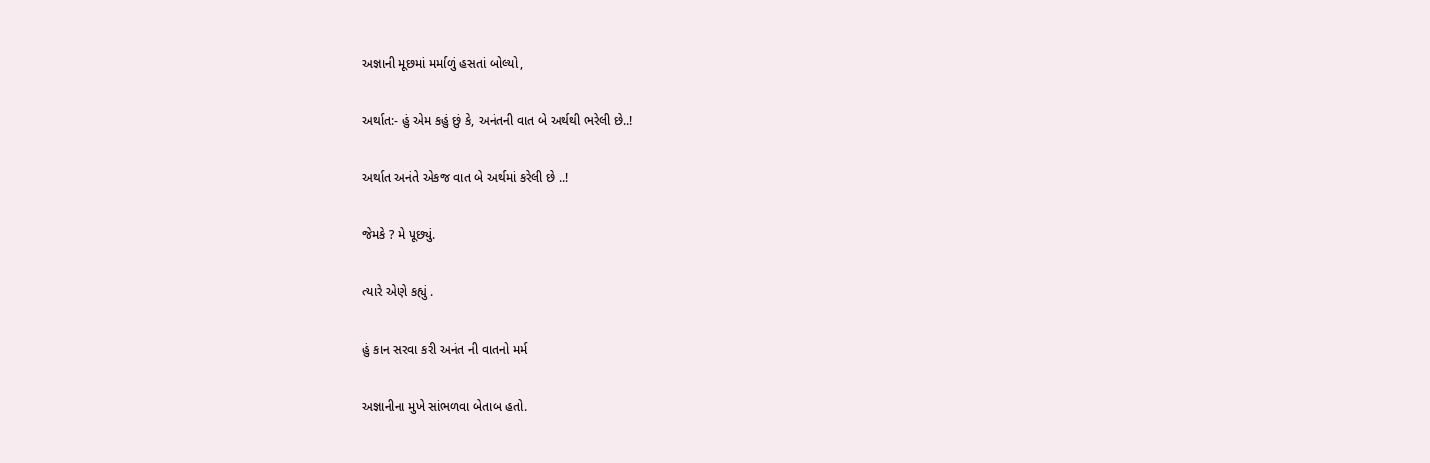અજ્ઞાની મૂછમાં મર્માળું હસતાં બોલ્યો,

અર્થાત:- હું એમ કહું છું કે, અનંતની વાત બે અર્થથી ભરેલી છે..!

અર્થાત અનંતે એકજ વાત બે અર્થમાં કરેલી છે ..!

જેમકે ? મે પૂછ્યું.

ત્યારે એણે કહ્યું .

હું કાન સરવા કરી અનંત ની વાતનો મર્મ

અજ્ઞાનીના મુખે સાંભળવા બેતાબ હતો.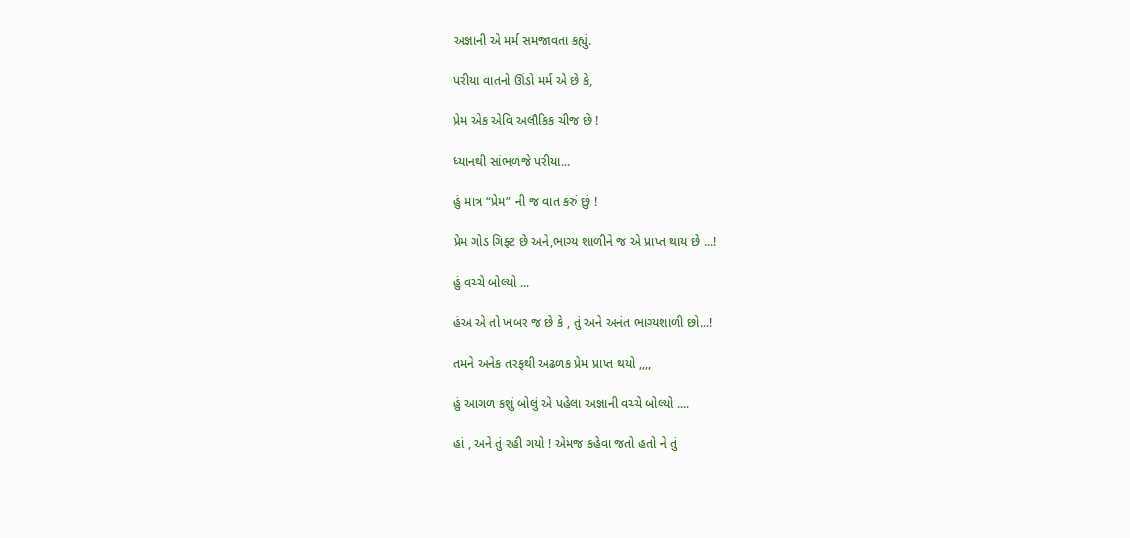અજ્ઞાની એ મર્મ સમજાવતા કહ્યું.

પરીયા વાતનો ઊંડો મર્મ એ છે કે,

પ્રેમ એક એવિ અલૌકિક ચીજ છે !

ધ્યાનથી સાંભળજે પરીયા...

હું માત્ર “પ્રેમ” ની જ વાત કરું છું !

પ્રેમ ગોડ ગિફ્ટ છે અને,ભાગ્ય શાળીને જ એ પ્રાપ્ત થાય છે ...!

હું વચ્ચે બોલ્યો ...

હંઅ એ તો ખબર જ છે કે , તું અને અનંત ભાગ્યશાળી છો...!

તમને અનેક તરફથી અઢળક પ્રેમ પ્રાપ્ત થયો ,,,,

હું આગળ કશું બોલું એ પહેલા અજ્ઞાની વચ્ચે બોલ્યો ....

હાં , અને તું રહી ગયો ! એમજ કહેવા જતો હતો ને તું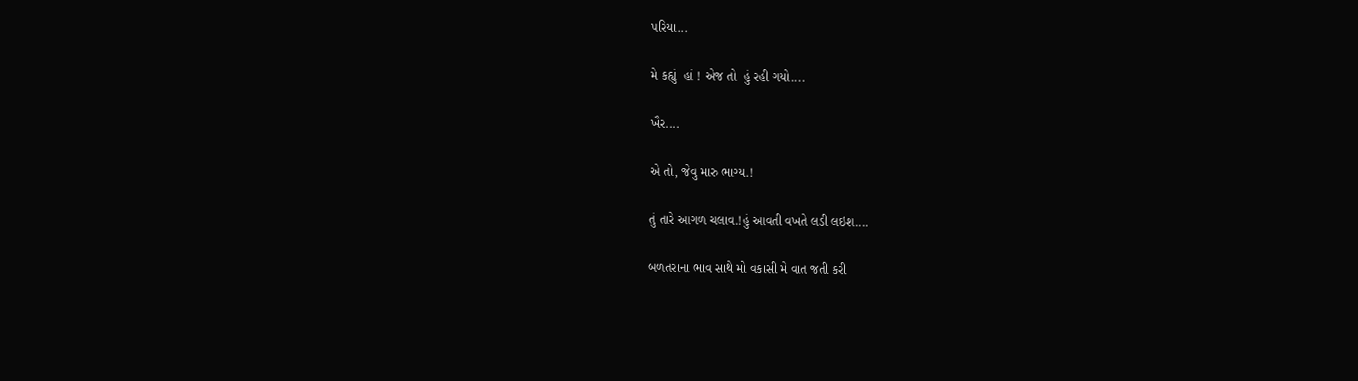પરિયા...

મે કહ્યું  હાં ! એજ તો  હું રહી ગયો....

ખૈર....

એ તો, જેવુ મારુ ભાગ્ય.!

તું તારે આગળ ચલાવ.!હું આવતી વખતે લડી લઇશ....

બળતરાના ભાવ સાથે મો વકાસી મે વાત જતી કરી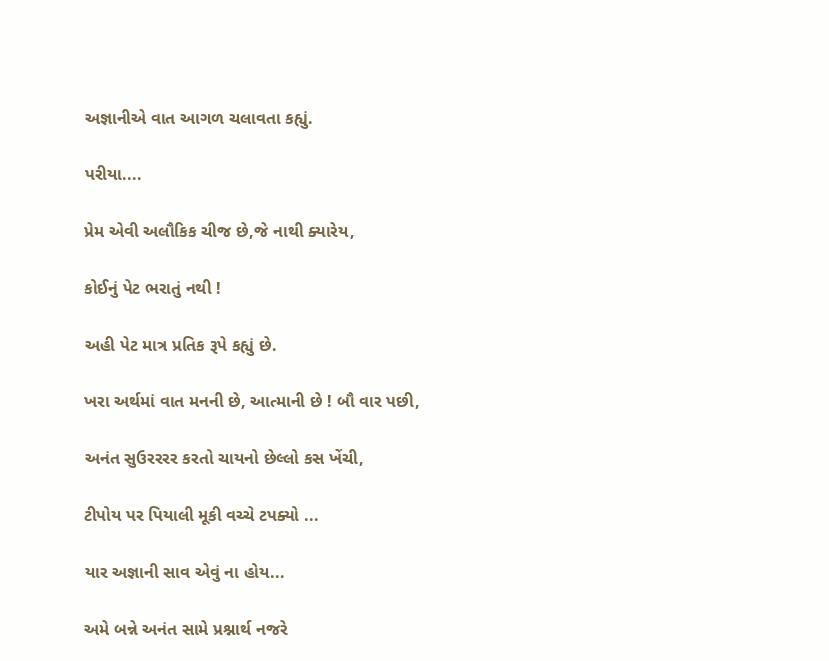અજ્ઞાનીએ વાત આગળ ચલાવતા કહ્યું.

પરીયા....

પ્રેમ એવી અલૌકિક ચીજ છે,જે નાથી ક્યારેય,

કોઈનું પેટ ભરાતું નથી !

અહી પેટ માત્ર પ્રતિક રૂપે કહ્યું છે.

ખરા અર્થમાં વાત મનની છે, આત્માની છે ! બૌ વાર પછી,

અનંત સુઉરરરર કરતો ચાયનો છેલ્લો કસ ખેંચી,

ટીપોય પર પિયાલી મૂકી વચ્ચે ટપક્યો ...

યાર અજ્ઞાની સાવ એવું ના હોય...

અમે બન્ને અનંત સામે પ્રશ્નાર્થ નજરે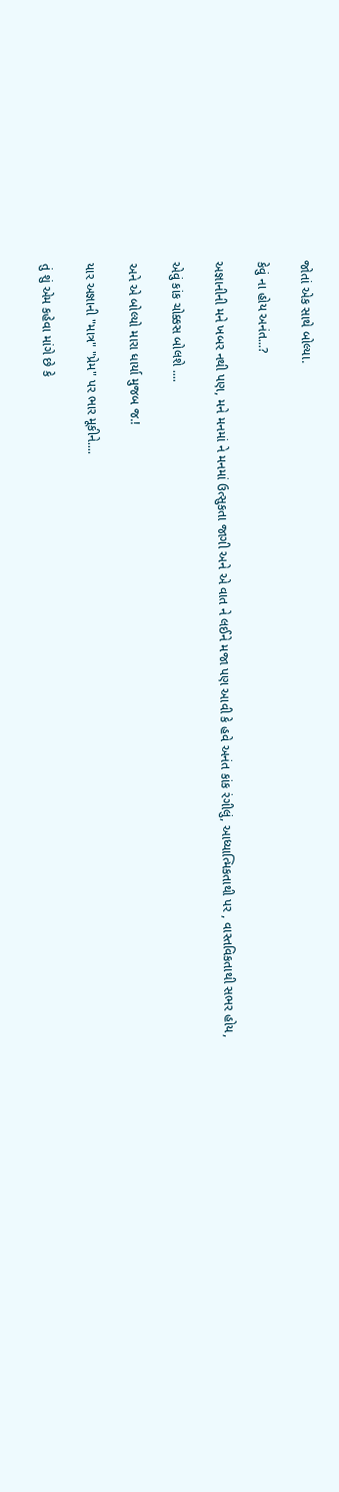જોતાં એક સાથે બોલ્યા.

કેવું ના હોય અનંત...?

અજ્ઞાનીની મને ખબર નથી પણ, મને મનમાં ને મનમાં ઉત્સુકતા જાગી અને એ વાત ને લઈને મજા પણ આવી કે હવે અનંત કાંક રંગીલું, આધ્યાત્મિકતાથી પર , વાસ્તવિકતાથી સભર હોય,

એવું કાંક ચોક્કસ બોલશે ....

અને એ બોલ્યો મારા ધાર્યા મુજબ જ.!

યાર અજ્ઞાની "માત્ર" "પ્રેમ" પર ભાર મૂકીને....

તું શું એમ કહેવા માંગે છે કે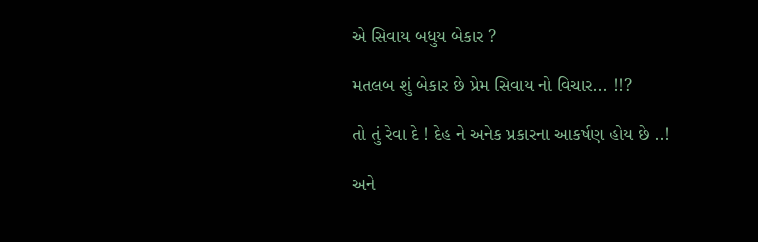એ સિવાય બધુય બેકાર ?

મતલબ શું બેકાર છે પ્રેમ સિવાય નો વિચાર... !!?

તો તું રેવા દે ! દેહ ને અનેક પ્રકારના આકર્ષણ હોય છે ..!

અને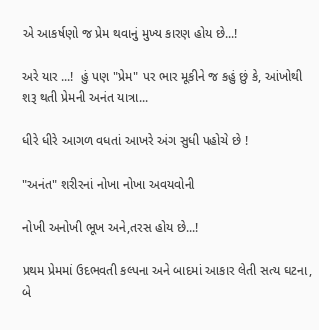એ આકર્ષણો જ પ્રેમ થવાનું મુખ્ય કારણ હોય છે...!

અરે યાર ...!  હું પણ "પ્રેમ" પર ભાર મૂકીને જ કહું છું કે, આંખોથી શરૂ થતી પ્રેમની અનંત યાત્રા...

ધીરે ધીરે આગળ વધતાં આખરે અંગ સુધી પહોચે છે !

"અનંત" શરીરનાં નોખા નોખા અવયવોની

નોખી અનોખી ભૂખ અને,તરસ હોય છે...!

પ્રથમ પ્રેમમાં ઉદભવતી કલ્પના અને બાદમાં આકાર લેતી સત્ય ઘટના, બે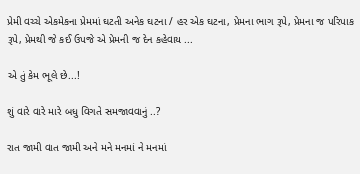પ્રેમી વચ્ચે એકમેકના પ્રેમમાં ઘટતી અનેક ઘટના / હર એક ઘટના, પ્રેમના ભાગ રૂપે, પ્રેમના જ પરિપાક રૂપે, પ્રેમથી જે કઈ ઉપજે એ પ્રેમની જ દેન કહેવાય ...

એ તું કેમ ભૂલે છે...!

શું વારે વારે મારે બધુ વિગતે સમજાવવાનું ..?

રાત જામી વાત જામી અને મને મનમાં ને મનમાં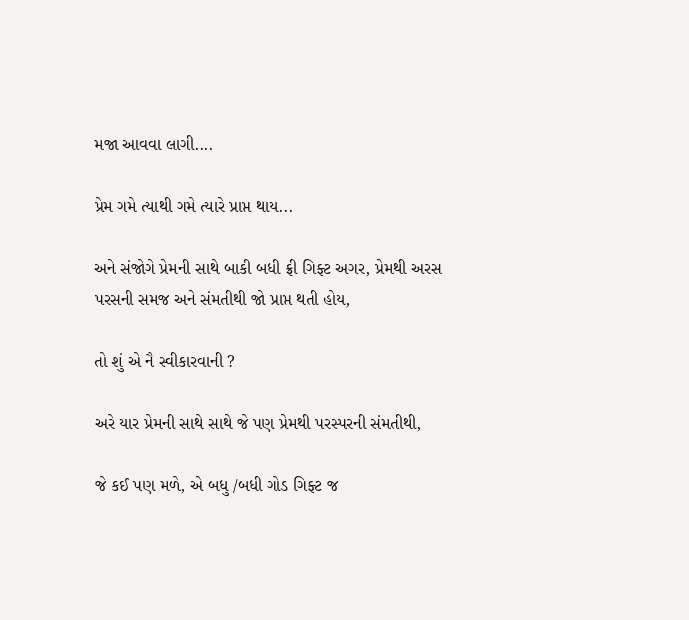મજા આવવા લાગી....

પ્રેમ ગમે ત્યાથી ગમે ત્યારે પ્રાપ્ત થાય...

અને સંજોગે પ્રેમની સાથે બાકી બધી ફ્રી ગિફ્ટ અગર, પ્રેમથી અરસ પરસની સમજ અને સંમતીથી જો પ્રાપ્ત થતી હોય,

તો શું એ નૈ સ્વીકારવાની ?

અરે યાર પ્રેમની સાથે સાથે જે પણ પ્રેમથી પરસ્પરની સંમતીથી,

જે કઈ પણ મળે, એ બધુ /બધી ગોડ ગિફ્ટ જ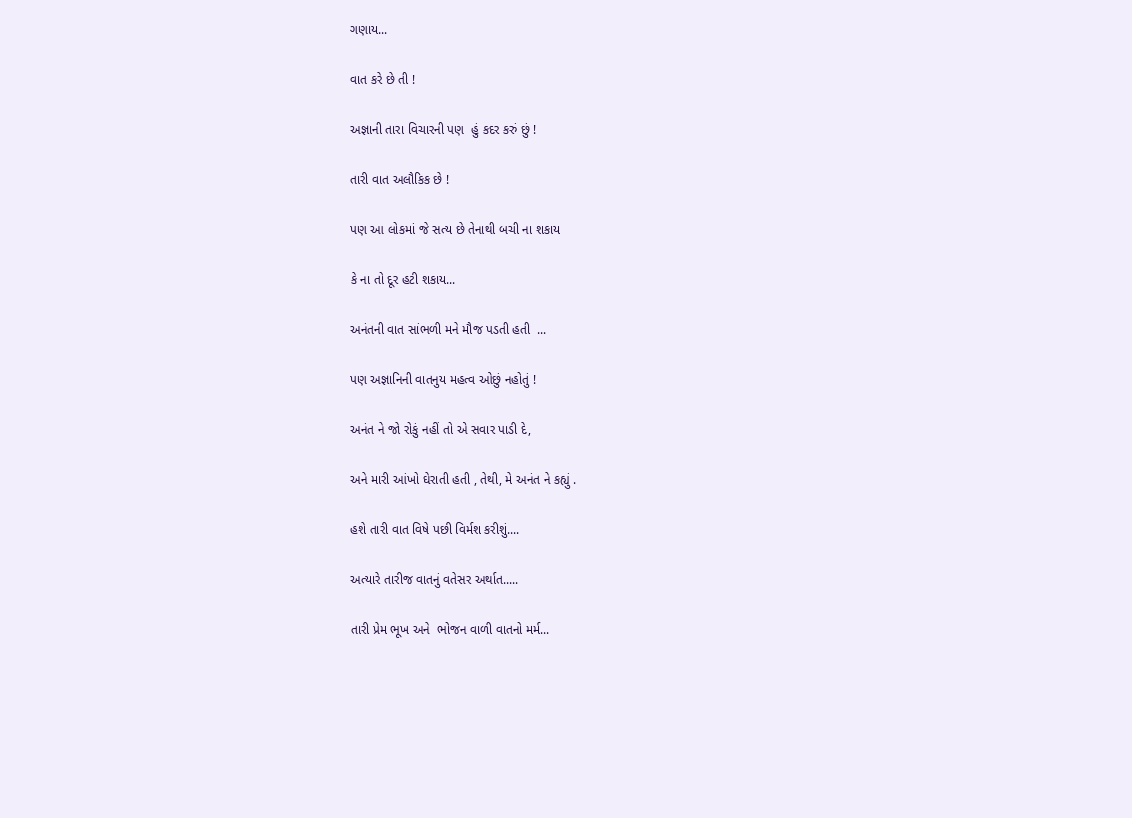ગણાય...

વાત કરે છે તી !

અજ્ઞાની તારા વિચારની પણ  હું કદર કરું છું !

તારી વાત અલૌકિક છે !

પણ આ લોકમાં જે સત્ય છે તેનાથી બચી ના શકાય

કે ના તો દૂર હટી શકાય...

અનંતની વાત સાંભળી મને મૌજ પડતી હતી  ...

પણ અજ્ઞાનિની વાતનુય મહત્વ ઓછું નહોતું !

અનંત ને જો રોકું નહીં તો એ સવાર પાડી દે,

અને મારી આંખો ઘેરાતી હતી , તેથી, મે અનંત ને કહ્યું .

હશે તારી વાત વિષે પછી વિર્મશ કરીશું....

અત્યારે તારીજ વાતનું વતેસર અર્થાત.....

તારી પ્રેમ ભૂખ અને  ભોજન વાળી વાતનો મર્મ...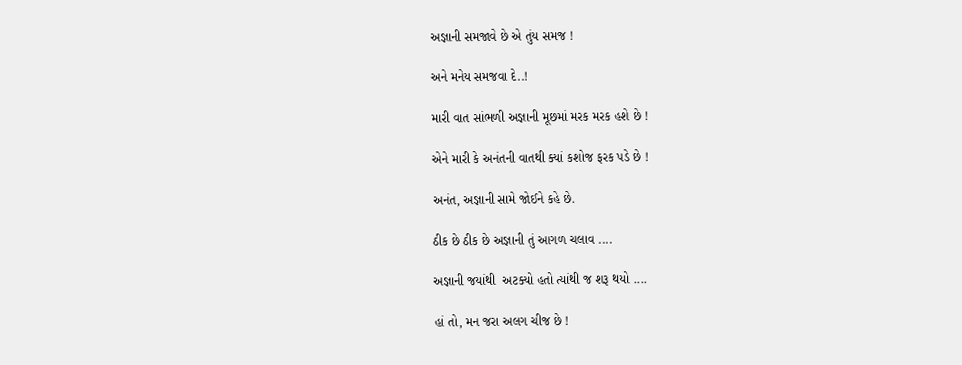અજ્ઞાની સમજાવે છે એ તુંય સમજ !

અને મનેય સમજવા દે..!

મારી વાત સાંભળી અજ્ઞાની મૂછમાં મરક મરક હશે છે !

એને મારી કે અનંતની વાતથી ક્યાં કશોજ ફરક પડે છે !

અનંત, અજ્ઞાની સામે જોઈને કહે છે.

ઠીક છે ઠીક છે અજ્ઞાની તું આગળ ચલાવ ....

અજ્ઞાની જયાંથી  અટક્યો હતો ત્યાંથી જ શરૂ થયો ....

હાં તો, મન જરા અલગ ચીજ છે !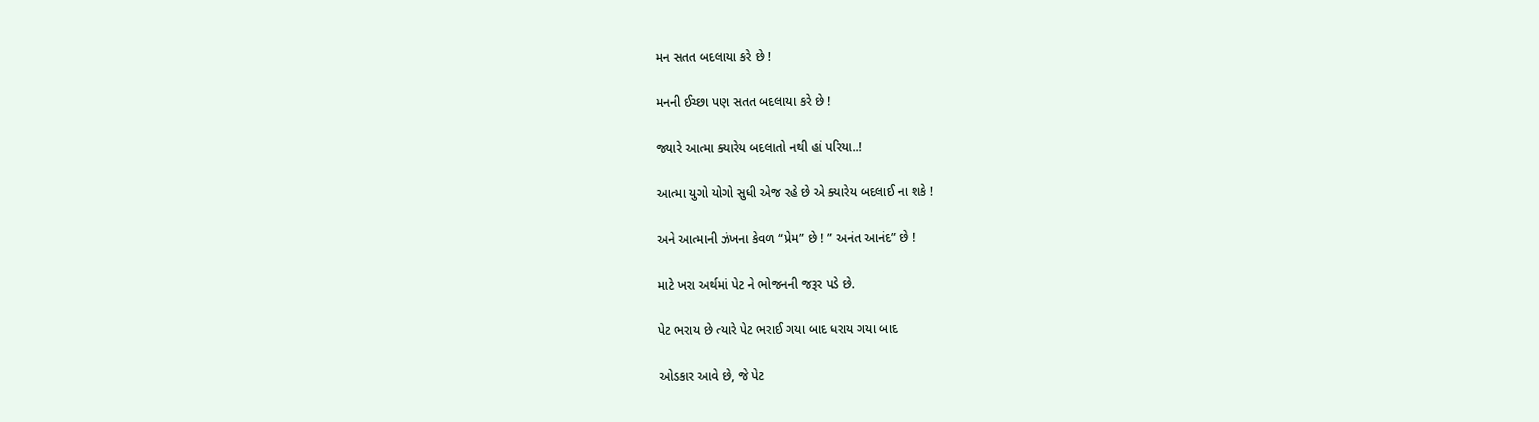મન સતત બદલાયા કરે છે !

મનની ઈચ્છા પણ સતત બદલાયા કરે છે !

જ્યારે આત્મા ક્યારેય બદલાતો નથી હાં પરિયા..!

આત્મા યુગો યોગો સુધી એજ રહે છે એ ક્યારેય બદલાઈ ના શકે !

અને આત્માની ઝંખના કેવળ “પ્રેમ” છે ! ” અનંત આનંદ” છે !

માટે ખરા અર્થમાં પેટ ને ભોજનની જરૂર પડે છે.

પેટ ભરાય છે ત્યારે પેટ ભરાઈ ગયા બાદ ધરાય ગયા બાદ

ઓડકાર આવે છે, જે પેટ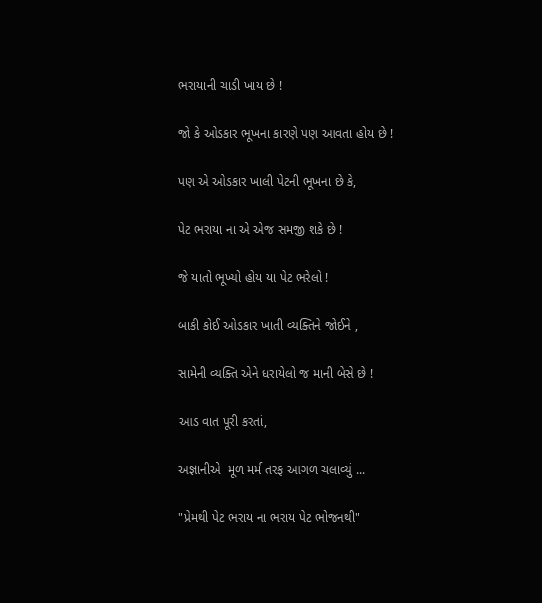ભરાયાની ચાડી ખાય છે !

જો કે ઓડકાર ભૂખના કારણે પણ આવતા હોય છે !

પણ એ ઓડકાર ખાલી પેટની ભૂખના છે કે,

પેટ ભરાયા ના એ એજ સમજી શકે છે !

જે યાતો ભૂખ્યો હોય યા પેટ ભરેલો !

બાકી કોઈ ઓડકાર ખાતી વ્યક્તિને જોઈને ,

સામેની વ્યક્તિ એને ધરાયેલો જ માની બેસે છે !

આડ વાત પૂરી કરતાં,

અજ્ઞાનીએ  મૂળ મર્મ તરફ આગળ ચલાવ્યું ...

"પ્રેમથી પેટ ભરાય ના ભરાય પેટ ભોજનથી"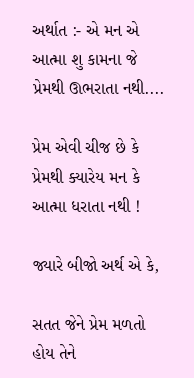અર્થાત :- એ મન એ આત્મા શુ કામના જે પ્રેમથી ઊભરાતા નથી....

પ્રેમ એવી ચીજ છે કે પ્રેમથી ક્યારેય મન કે આત્મા ધરાતા નથી !

જ્યારે બીજો અર્થ એ કે,

સતત જેને પ્રેમ મળતો હોય તેને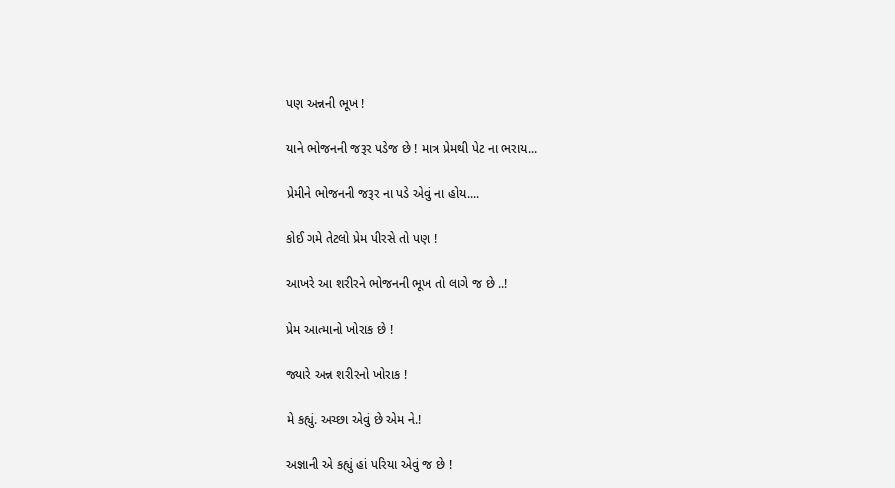પણ અન્નની ભૂખ !

યાને ભોજનની જરૂર પડેજ છે ! માત્ર પ્રેમથી પેટ ના ભરાય...

પ્રેમીને ભોજનની જરૂર ના પડે એવું ના હોય....

કોઈ ગમે તેટલો પ્રેમ પીરસે તો પણ !

આખરે આ શરીરને ભોજનની ભૂખ તો લાગે જ છે ..!

પ્રેમ આત્માનો ખોરાક છે !

જ્યારે અન્ન શરીરનો ખોરાક !

મે કહ્યું. અચ્છા એવું છે એમ ને.!

અજ્ઞાની એ કહ્યું હાં પરિયા એવું જ છે !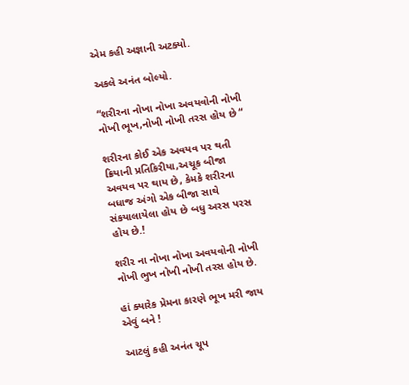એમ કહી અજ્ઞાની અટક્યો.

અકલે અનંત બોલ્યો.

“શરીરના નોખા નોખા અવયવોની નોખી નોખી ભૂખ,નોખી નોખી તરસ હોય છે “

શરીરના કોઈ એક અવયવ પર થતી ક્રિયાની પ્રતિકિરીયા,અચૂક બીજા અવયવ પર થાય છે, કેમકે શરીરના બધાજ અંગો એક બીજા સાથે સંકયાલાયેલા હોય છે બધુ અરસ પરસ હોય છે.!

શરીર ના નોખા નોખા અવયવોની નોખી નોખી ભુખ નોખી નોખી તરસ હોય છે.

હાં ક્યારેક પ્રેમના કારણે ભૂખ મરી જાય એવું બને !

આટલું કહી અનંત ચૂપ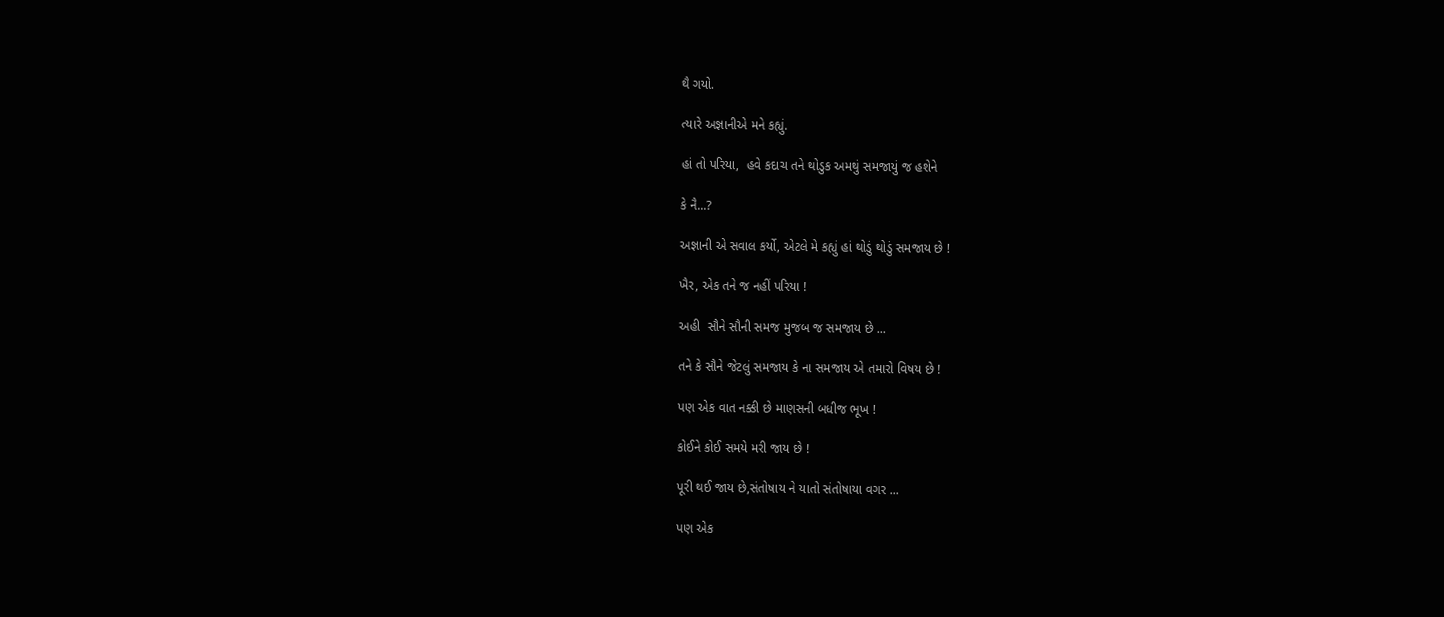થૈ ગયો.

ત્યારે અજ્ઞાનીએ મને કહ્યું.

હાં તો પરિયા,  હવે કદાચ તને થોડુક અમથું સમજાયું જ હશેને

કે નૈ...?

અજ્ઞાની એ સવાલ કર્યો, એટલે મે કહ્યું હાં થોડું થોડું સમજાય છે !

ખૈર, એક તને જ નહીં પરિયા !

અહી  સૌને સૌની સમજ મુજબ જ સમજાય છે ...

તને કે સૌને જેટલું સમજાય કે ના સમજાય એ તમારો વિષય છે !

પણ એક વાત નક્કી છે માણસની બધીજ ભૂખ !

કોઈને કોઈ સમયે મરી જાય છે !

પૂરી થઈ જાય છે,સંતોષાય ને યાતો સંતોષાયા વગર ...

પણ એક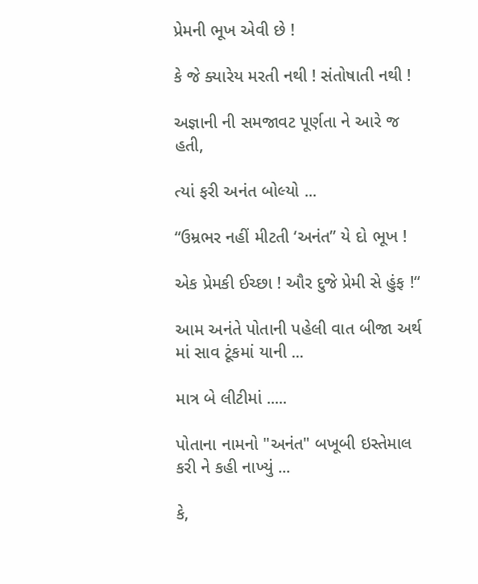પ્રેમની ભૂખ એવી છે !

કે જે ક્યારેય મરતી નથી ! સંતોષાતી નથી !

અજ્ઞાની ની સમજાવટ પૂર્ણતા ને આરે જ હતી,

ત્યાં ફરી અનંત બોલ્યો ...

“ઉમ્રભર નહીં મીટતી ‘અનંત” યે દો ભૂખ !

એક પ્રેમકી ઈચ્છા ! ઔર દુજે પ્રેમી સે હુંફ !“

આમ અનંતે પોતાની પહેલી વાત બીજા અર્થ માં સાવ ટૂંકમાં યાની ...

માત્ર બે લીટીમાં .....

પોતાના નામનો "અનંત" બખૂબી ઇસ્તેમાલ કરી ને કહી નાખ્યું ...

કે,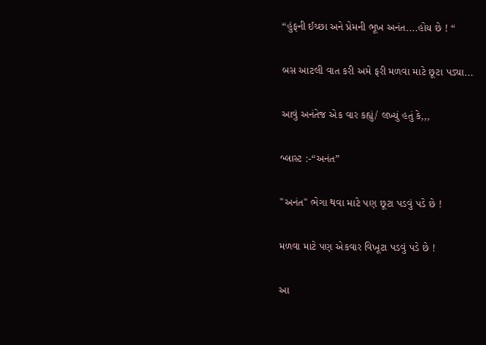“હુંફની ઈચ્છા અને પ્રેમની ભૂખ અનંત....હોય છે ! “

બસ આટલી વાત કરી અમે ફરી મળવા માટે છૂટા પડ્યા...

આવું અનંતેજ એક વાર કહ્યું/ લખ્યું હતું કે,,,

બ્લાસ્ટ :-“અનંત”

"અનંત" ભેગા થવા માટે પણ છૂટા પડવું પડે છે !

મળવા માટે પણ એકવાર વિખૂટા પડવું પડે છે !

આ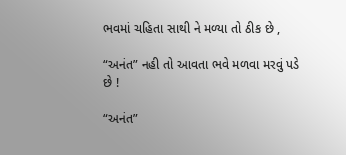ભવમાં ચહિતા સાથી ને મળ્યા તો ઠીક છે ,

“અનંત” નહી તો આવતા ભવે મળવા મરવું પડે છે !

“અનંત”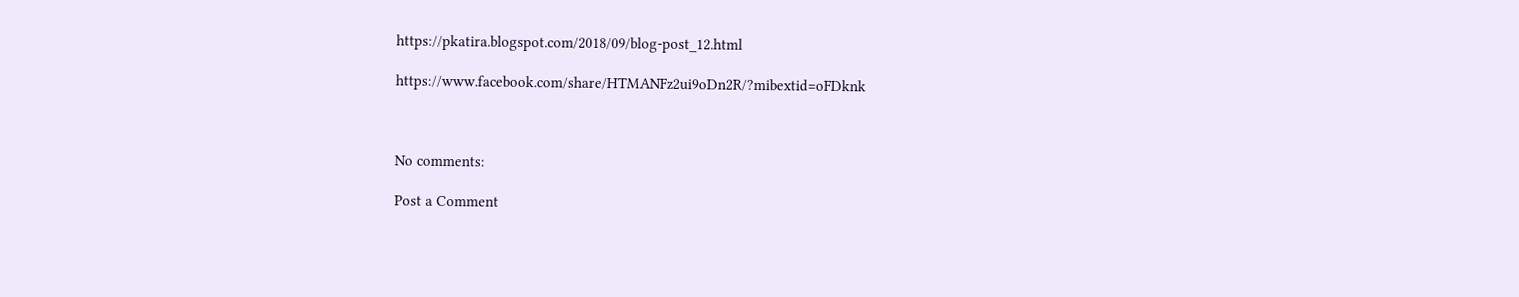https://pkatira.blogspot.com/2018/09/blog-post_12.html

https://www.facebook.com/share/HTMANFz2ui9oDn2R/?mibextid=oFDknk



No comments:

Post a Comment